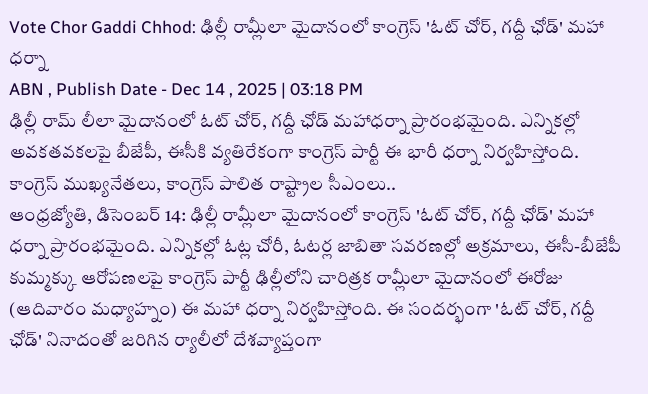Vote Chor Gaddi Chhod: ఢిల్లీ రామ్లీలా మైదానంలో కాంగ్రెస్ 'ఓట్ చోర్, గద్దీ ఛోడ్' మహా ధర్నా
ABN , Publish Date - Dec 14 , 2025 | 03:18 PM
ఢిల్లీ రామ్ లీలా మైదానంలో ఓట్ చోర్, గద్దీ ఛోడ్ మహాధర్నా ప్రారంభమైంది. ఎన్నికల్లో అవకతవకలపై బీజేపీ, ఈసీకి వ్యతిరేకంగా కాంగ్రెస్ పార్టీ ఈ భారీ ధర్నా నిర్వహిస్తోంది. కాంగ్రెస్ ముఖ్యనేతలు, కాంగ్రెస్ పాలిత రాష్ట్రాల సీఎంలు..
ఆంధ్రజ్యోతి, డిసెంబర్ 14: ఢిల్లీ రామ్లీలా మైదానంలో కాంగ్రెస్ 'ఓట్ చోర్, గద్దీ ఛోడ్' మహా ధర్నా ప్రారంభమైంది. ఎన్నికల్లో ఓట్ల చోరీ, ఓటర్ల జాబితా సవరణల్లో అక్రమాలు, ఈసీ-బీజేపీ కుమ్మక్కు ఆరోపణలపై కాంగ్రెస్ పార్టీ ఢిల్లీలోని చారిత్రక రామ్లీలా మైదానంలో ఈరోజు (ఆదివారం మధ్యాహ్నం) ఈ మహా ధర్నా నిర్వహిస్తోంది. ఈ సందర్భంగా 'ఓట్ చోర్, గద్దీ ఛోడ్' నినాదంతో జరిగిన ర్యాలీలో దేశవ్యాప్తంగా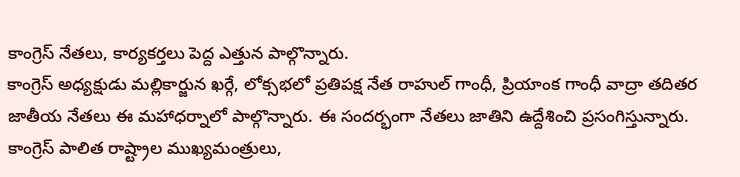కాంగ్రెస్ నేతలు, కార్యకర్తలు పెద్ద ఎత్తున పాల్గొన్నారు.
కాంగ్రెస్ అధ్యక్షుడు మల్లికార్జున ఖర్గే, లోక్సభలో ప్రతిపక్ష నేత రాహుల్ గాంధీ, ప్రియాంక గాంధీ వాద్రా తదితర జాతీయ నేతలు ఈ మహాధర్నాలో పాల్గొన్నారు. ఈ సందర్భంగా నేతలు జాతిని ఉద్దేశించి ప్రసంగిస్తున్నారు. కాంగ్రెస్ పాలిత రాష్ట్రాల ముఖ్యమంత్రులు,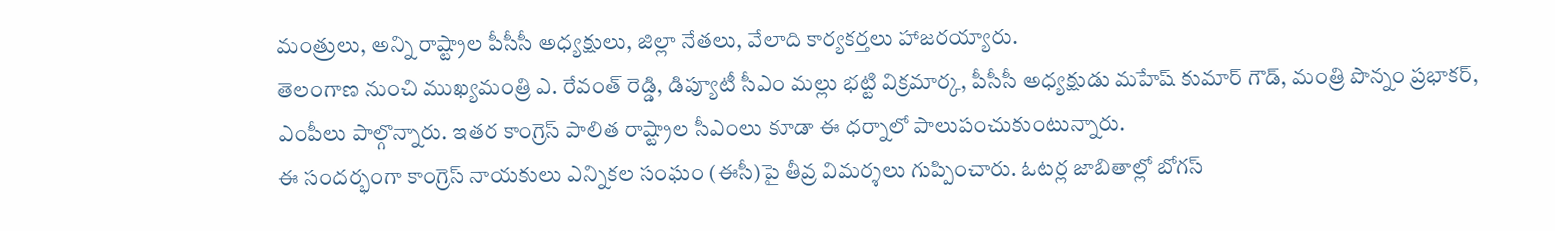మంత్రులు, అన్ని రాష్ట్రాల పీసీసీ అధ్యక్షులు, జిల్లా నేతలు, వేలాది కార్యకర్తలు హాజరయ్యారు.
తెలంగాణ నుంచి ముఖ్యమంత్రి ఎ. రేవంత్ రెడ్డి, డిప్యూటీ సీఎం మల్లు భట్టి విక్రమార్క, పీసీసీ అధ్యక్షుడు మహేష్ కుమార్ గౌడ్, మంత్రి పొన్నం ప్రభాకర్, ఎంపీలు పాల్గొన్నారు. ఇతర కాంగ్రెస్ పాలిత రాష్ట్రాల సీఎంలు కూడా ఈ ధర్నాలో పాలుపంచుకుంటున్నారు.
ఈ సందర్భంగా కాంగ్రెస్ నాయకులు ఎన్నికల సంఘం (ఈసీ)పై తీవ్ర విమర్శలు గుప్పించారు. ఓటర్ల జాబితాల్లో బోగస్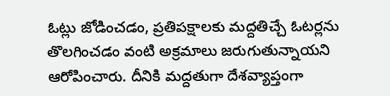ఓట్లు జోడించడం, ప్రతిపక్షాలకు మద్దతిచ్చే ఓటర్లను తొలగించడం వంటి అక్రమాలు జరుగుతున్నాయని ఆరోపించారు. దీనికి మద్దతుగా దేశవ్యాప్తంగా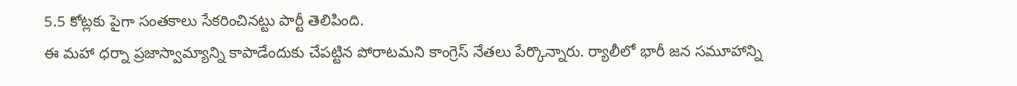5.5 కోట్లకు పైగా సంతకాలు సేకరించినట్టు పార్టీ తెలిపింది.
ఈ మహా ధర్నా ప్రజాస్వామ్యాన్ని కాపాడేందుకు చేపట్టిన పోరాటమని కాంగ్రెస్ నేతలు పేర్కొన్నారు. ర్యాలీలో భారీ జన సమూహాన్ని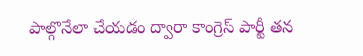పాల్గొనేలా చేయడం ద్వారా కాంగ్రెస్ పార్టీ తన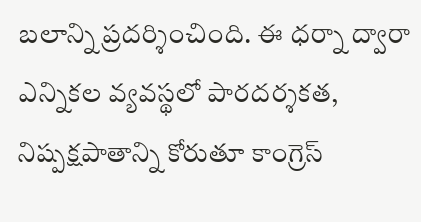బలాన్ని ప్రదర్శించింది. ఈ ధర్నా ద్వారా ఎన్నికల వ్యవస్థలో పారదర్శకత, నిష్పక్షపాతాన్ని కోరుతూ కాంగ్రెస్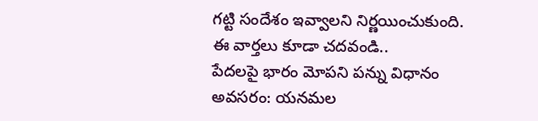గట్టి సందేశం ఇవ్వాలని నిర్ణయించుకుంది.
ఈ వార్తలు కూడా చదవండి..
పేదలపై భారం మోపని పన్ను విధానం అవసరం: యనమల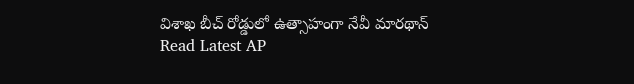విశాఖ బీచ్ రోడ్డులో ఉత్సాహంగా నేవీ మారథాన్
Read Latest AP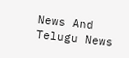News And Telugu News